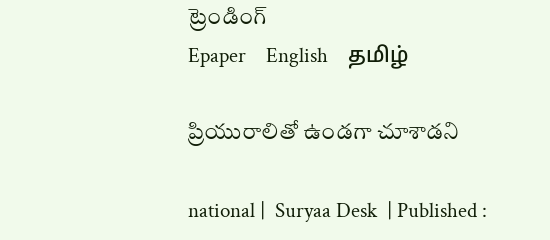ట్రెండింగ్
Epaper    English    தமிழ்

ప్రియురాలితో ఉండగా చూశాడని

national |  Suryaa Desk  | Published :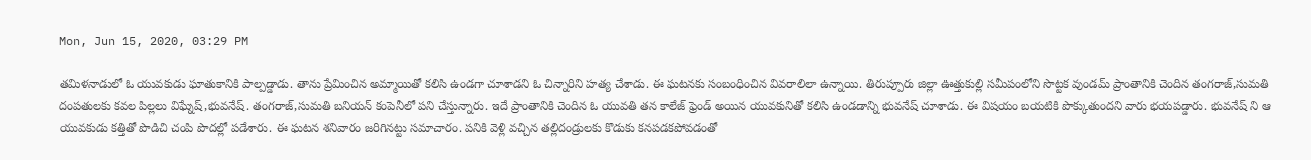Mon, Jun 15, 2020, 03:29 PM

తమిళనాడులో ఓ యువకుడు ఘాతుకానికి పాల్పడ్డాడు. తాను ప్రేమించిన అమ్మాయితో కలిసి ఉండగా చూశాడని ఓ చిన్నారిని హత్య చేశాడు. ఈ ఘటనకు సంబంధించిన వివరాలిలా ఉన్నాయి. తిరుప్పూరు జిల్లా ఊత్తుకుల్లి సమీపంలోని సొట్టక వుండమ్ ప్రాంతానికి చెందిన తంగరాజ్,సుమతి దంపతులకు కవల పిల్లలు విఘ్నేష్,భువనేష్. తంగరాజ్,సుమతి బనియన్ కంపెనీలో పని చేస్తున్నారు. ఇదే ప్రాంతానికి చెందిన ఓ యువతి తన కాలేజ్ ఫ్రెండ్ అయిన యువకునితో కలిసి ఉండడాన్ని భువనేష్ చూశాడు. ఈ విషయం బయటికి పొక్కుతుందని వారు భయపడ్డారు. భువనేష్ ని ఆ యువకుడు కత్తితో పొడిచి చంపి పొదల్లో పడేశారు. ఈ ఘటన శనివారం జరిగినట్టు సమాచారం. పనికి వెళ్లి వచ్చిన తల్లిదండ్రులకు కొడుకు కనపడకపోవడంతో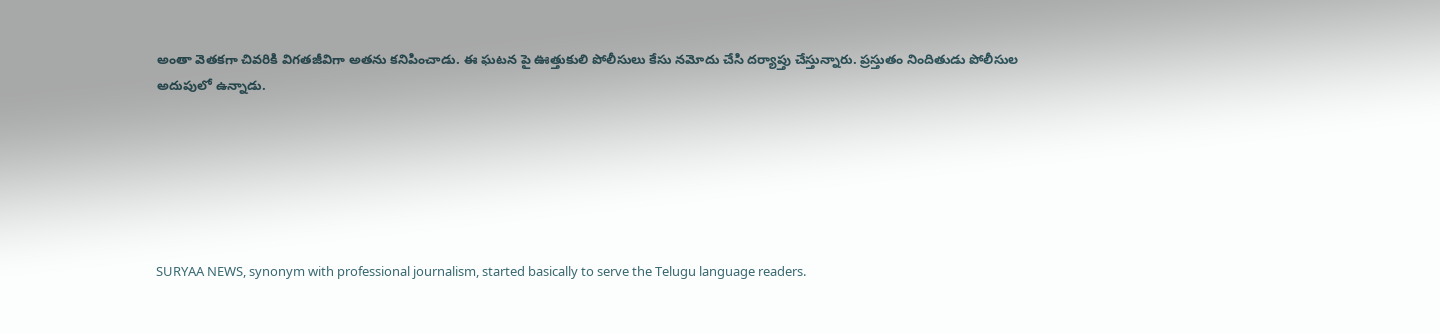అంతా వెతకగా చివరికి విగతజీవిగా అతను కనిపించాడు. ఈ ఘటన పై ఊత్తుకులి పోలీసులు కేసు నమోదు చేసి దర్యాప్తు చేస్తున్నారు. ప్రస్తుతం నిందితుడు పోలీసుల అదుపులో ఉన్నాడు.






SURYAA NEWS, synonym with professional journalism, started basically to serve the Telugu language readers.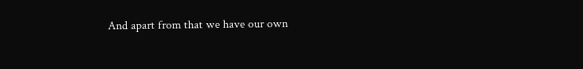And apart from that we have our own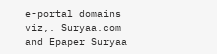e-portal domains viz,. Suryaa.com and Epaper Suryaa